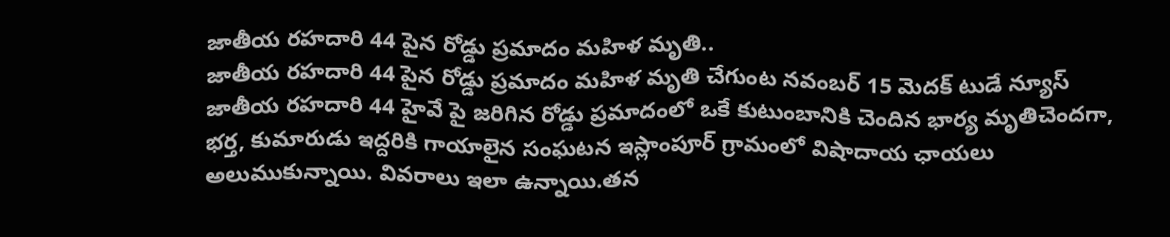జాతీయ రహదారి 44 పైన రోడ్డు ప్రమాదం మహిళ మృతి..
జాతీయ రహదారి 44 పైన రోడ్డు ప్రమాదం మహిళ మృతి చేగుంట నవంబర్ 15 మెదక్ టుడే న్యూస్ జాతీయ రహదారి 44 హైవే పై జరిగిన రోడ్డు ప్రమాదంలో ఒకే కుటుంబానికి చెందిన భార్య మృతిచెందగా, భర్త, కుమారుడు ఇద్దరికి గాయాలైన సంఘటన ఇస్లాంపూర్ గ్రామంలో విషాదాయ ఛాయలు అలుముకున్నాయి. వివరాలు ఇలా ఉన్నాయి.తన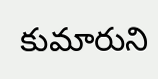కుమారుని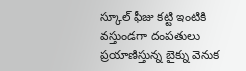స్కూల్ ఫీజు కట్టి ఇంటికి వస్తుండగా దంపతులు ప్రయాణిస్తున్న బైక్ను వెనుక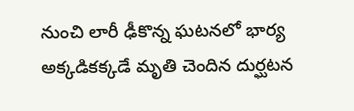నుంచి లారీ ఢీకొన్న ఘటనలో భార్య అక్కడికక్కడే మృతి చెందిన దుర్ఘటన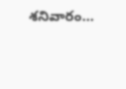శనివారం...